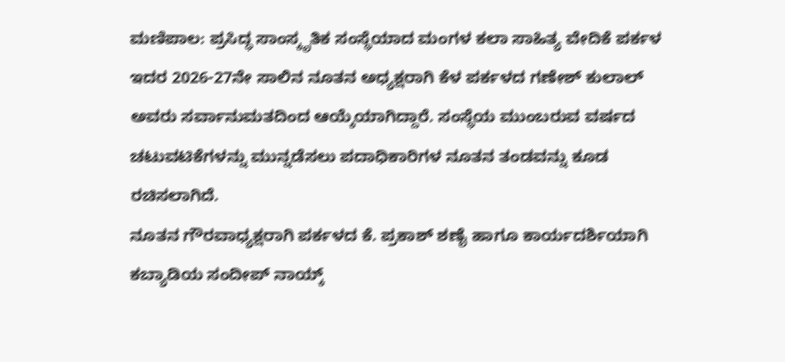ಮಣಿಪಾಲ: ಪ್ರಸಿದ್ಧ ಸಾಂಸ್ಕೃತಿಕ ಸಂಸ್ಥೆಯಾದ ಮಂಗಳ ಕಲಾ ಸಾಹಿತ್ಯ ವೇದಿಕೆ ಪರ್ಕಳ ಇದರ 2026-27ನೇ ಸಾಲಿನ ನೂತನ ಅಧ್ಯಕ್ಷರಾಗಿ ಕೆಳ ಪರ್ಕಳದ ಗಣೇಶ್ ಕುಲಾಲ್ ಅವರು ಸರ್ವಾನುಮತದಿಂದ ಆಯ್ಕೆಯಾಗಿದ್ದಾರೆ. ಸಂಸ್ಥೆಯ ಮುಂಬರುವ ವರ್ಷದ ಚಟುವಟಿಕೆಗಳನ್ನು ಮುನ್ನಡೆಸಲು ಪದಾಧಿಕಾರಿಗಳ ನೂತನ ತಂಡವನ್ನು ಕೂಡ ರಚಿಸಲಾಗಿದೆ.
ನೂತನ ಗೌರವಾಧ್ಯಕ್ಷರಾಗಿ ಪರ್ಕಳದ ಕೆ. ಪ್ರಕಾಶ್ ಶಣೈ ಹಾಗೂ ಕಾರ್ಯದರ್ಶಿಯಾಗಿ ಕಬ್ಯಾಡಿಯ ಸಂದೀಪ್ ನಾಯ್ಕ್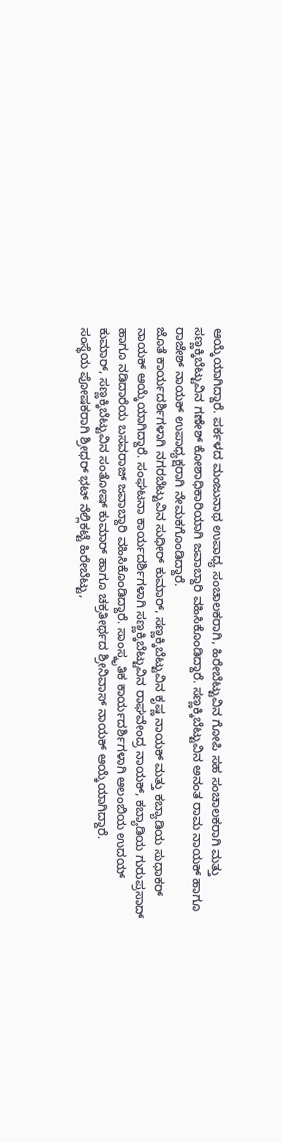ಆಯ್ಕೆಯಾಗಿದ್ದಾರೆ. ಪರ್ಕಳದ ಮಂಜುನಾಥ ಉಪಾಧ್ಯ ಸಂಚಾಲಕರಾಗಿ, ಹಿರೇಬೆಟ್ಟುವಿನ ಗೋಪಿ ಸಹ ಸಂಚಾಲಕರಾಗಿ ಮತ್ತು ಸಣ್ಣಕ್ಕಿಬೆಟ್ಟುವಿನ ಗಣೇಶ್ ಕೋಶಾಧಿಕಾರಿಯಾಗಿ ಜವಾಬ್ದಾರಿ ವಹಿಸಿಕೊಂಡಿದ್ದಾರೆ. ಸಣ್ಣಕ್ಕಿಬೆಟ್ಟುವಿನ ಅನಂತ ರಾಮ ನಾಯಕ್ ಹಾಗೂ ರಾಜೇಶ್ ನಾಯಕ್ ಉಪಾಧ್ಯಕ್ಷರಾಗಿ ನೇಮಕಗೊಂಡಿದ್ದಾರೆ.
ಜೊತೆ ಕಾರ್ಯದರ್ಶಿಗಳಾಗಿ ನಗರಬೆಟ್ಟುವಿನ ಸುಧೀರ್ ಕುಮಾರ್, ಸಣ್ಣಕ್ಕಿಬೆಟ್ಟುವಿನ ಕೃಷ್ಣ ನಾಯಕ್ ಮತ್ತು ಕಬ್ಯಾಡಿಯ ಸುಧಾಕರ್ ನಾಯಕ್ ಆಯ್ಕೆಯಾಗಿದ್ದಾರೆ. ಸಂಘಟನಾ ಕಾರ್ಯದರ್ಶಿಗಳಾಗಿ ಸಣ್ಣಕ್ಕಿಬೆಟ್ಟುವಿನ ರಾಘವೇಂದ್ರ ನಾಯಕ್, ಕಬ್ಯಾಡಿಯ ಗುರುಪ್ರಸಾದ್ ಹಾಗೂ ನಡಿದಾರೆಯ ಬಸವರಾಜ್ ಜವಾಬ್ದಾರಿ ವಹಿಸಿಕೊಂಡಿದ್ದಾರೆ. ಸಾಂಸ್ಕೃತಿಕ ಕಾರ್ಯದರ್ಶಿಗಳಾಗಿ ಆಲಂಬಿಯ ಉದಯ್ ಕುಮಾರ್, ಸಣ್ಣಕ್ಕಿಬೆಟ್ಟುವಿನ ಸಂತೋಷ್ ಕುಮಾರ್ ಹಾಗೂ ಚಕ್ರತೀರ್ಥದ ಶ್ರೀನಿವಾಸ್ ನಾಯಕ್ ಆಯ್ಕೆಯಾಗಿದ್ದಾರೆ.
ಸಂಸ್ಥೆಯ ಪೋಷಕರಾಗಿ ಶ್ರೀಧರ್ ಭಟ್ ನೆಲ್ಲಿಕಟ್ಟೆ ಹಿರೇಬೆಟ್ಟು,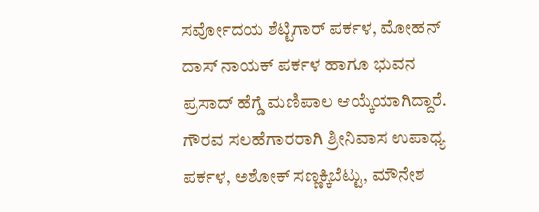ಸರ್ವೋದಯ ಶೆಟ್ಟಿಗಾರ್ ಪರ್ಕಳ, ಮೋಹನ್ ದಾಸ್ ನಾಯಕ್ ಪರ್ಕಳ ಹಾಗೂ ಭುವನ ಪ್ರಸಾದ್ ಹೆಗ್ಡೆ ಮಣಿಪಾಲ ಆಯ್ಕೆಯಾಗಿದ್ದಾರೆ. ಗೌರವ ಸಲಹೆಗಾರರಾಗಿ ಶ್ರೀನಿವಾಸ ಉಪಾಧ್ಯ ಪರ್ಕಳ, ಅಶೋಕ್ ಸಣ್ಣಕ್ಕಿಬೆಟ್ಟು, ಮೌನೇಶ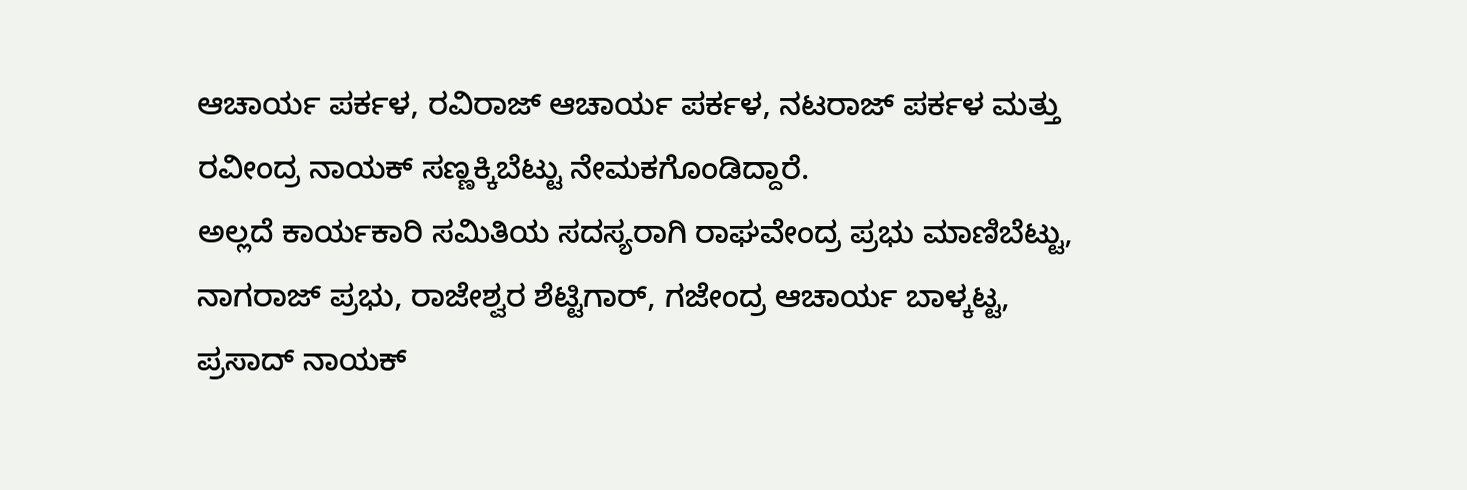ಆಚಾರ್ಯ ಪರ್ಕಳ, ರವಿರಾಜ್ ಆಚಾರ್ಯ ಪರ್ಕಳ, ನಟರಾಜ್ ಪರ್ಕಳ ಮತ್ತು ರವೀಂದ್ರ ನಾಯಕ್ ಸಣ್ಣಕ್ಕಿಬೆಟ್ಟು ನೇಮಕಗೊಂಡಿದ್ದಾರೆ.
ಅಲ್ಲದೆ ಕಾರ್ಯಕಾರಿ ಸಮಿತಿಯ ಸದಸ್ಯರಾಗಿ ರಾಘವೇಂದ್ರ ಪ್ರಭು ಮಾಣಿಬೆಟ್ಟು, ನಾಗರಾಜ್ ಪ್ರಭು, ರಾಜೇಶ್ವರ ಶೆಟ್ಟಿಗಾರ್, ಗಜೇಂದ್ರ ಆಚಾರ್ಯ ಬಾಳ್ಕಟ್ಟ, ಪ್ರಸಾದ್ ನಾಯಕ್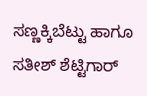ಸಣ್ಣಕ್ಕಿಬೆಟ್ಟು ಹಾಗೂ ಸತೀಶ್ ಶೆಟ್ಟಿಗಾರ್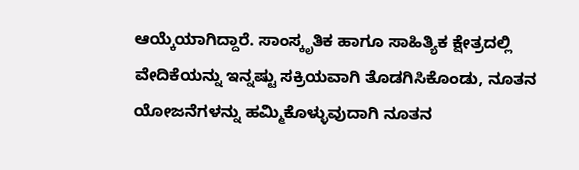ಆಯ್ಕೆಯಾಗಿದ್ದಾರೆ. ಸಾಂಸ್ಕೃತಿಕ ಹಾಗೂ ಸಾಹಿತ್ಯಿಕ ಕ್ಷೇತ್ರದಲ್ಲಿ ವೇದಿಕೆಯನ್ನು ಇನ್ನಷ್ಟು ಸಕ್ರಿಯವಾಗಿ ತೊಡಗಿಸಿಕೊಂಡು, ನೂತನ ಯೋಜನೆಗಳನ್ನು ಹಮ್ಮಿಕೊಳ್ಳುವುದಾಗಿ ನೂತನ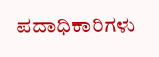ಪದಾಧಿಕಾರಿಗಳು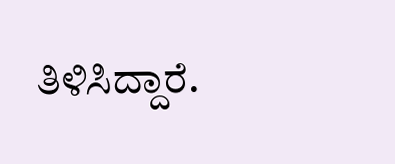ತಿಳಿಸಿದ್ದಾರೆ.